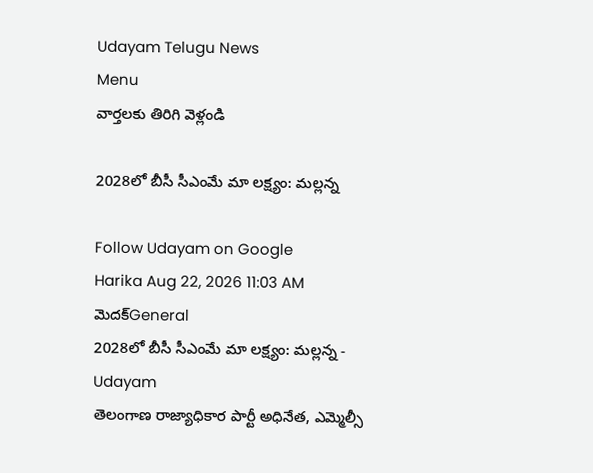Udayam Telugu News
Menu
వార్తలకు తిరిగి వెళ్లండి

2028లో బీసీ సీఎంమే మా లక్ష్యం: మల్లన్న

Follow Udayam on Google
Harika Aug 22, 2026 11:03 AM మెదక్General
2028లో బీసీ సీఎంమే మా లక్ష్యం: మల్లన్న - Udayam
తెలంగాణ రాజ్యాధికార పార్టీ అధినేత, ఎమ్మెల్సీ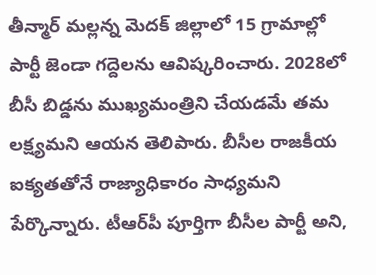తీన్మార్ మల్లన్న మెదక్ జిల్లాలో 15 గ్రామాల్లో పార్టీ జెండా గద్దెలను ఆవిష్కరించారు. 2028లో బీసీ బిడ్డను ముఖ్యమంత్రిని చేయడమే తమ లక్ష్యమని ఆయన తెలిపారు. బీసీల రాజకీయ ఐక్యతతోనే రాజ్యాధికారం సాధ్యమని పేర్కొన్నారు. టీఆర్‌పీ పూర్తిగా బీసీల పార్టీ అని,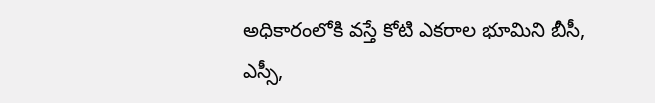అధికారంలోకి వస్తే కోటి ఎకరాల భూమిని బీసీ, ఎస్సీ,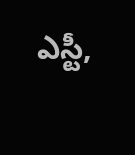ఎస్టీ,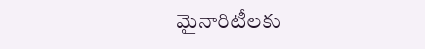మైనారిటీలకు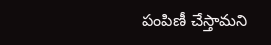పంపిణీ చేస్తామని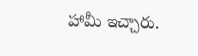హామీ ఇచ్చారు.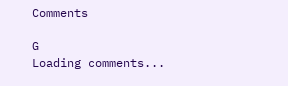Comments

G
Loading comments...